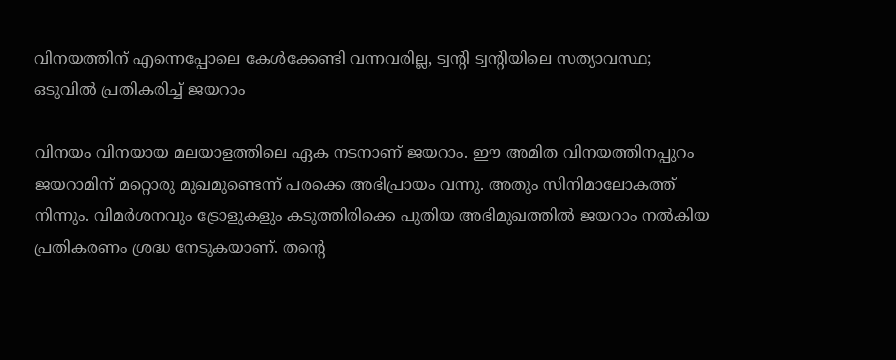വിനയത്തിന് എന്നെപ്പോലെ കേൾക്കേണ്ടി വന്നവരില്ല, ട്വന്റി ട്വന്റിയിലെ സത്യാവസ്ഥ; ഒടുവിൽ പ്രതികരിച്ച് ജയറാം

വിനയം വിനയായ മലയാളത്തിലെ ഏക നടനാണ് ജയറാം. ഈ അമിത വിനയത്തിനപ്പുറം ജയറാമിന് മറ്റൊരു മുഖമുണ്ടെന്ന് പരക്കെ അഭിപ്രായം വന്നു. അതും സിനിമാലോകത്ത് നിന്നും. വിമർശനവും ട്രോളുകളും കടുത്തിരിക്കെ പുതിയ അഭിമുഖത്തിൽ ജയറാം നൽകിയ പ്രതികരണം ശ്രദ്ധ നേടുകയാണ്. തന്റെ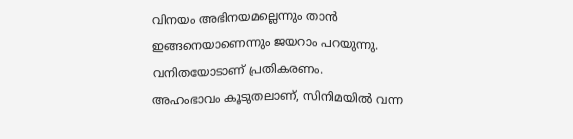വിനയം അഭിനയമല്ലെന്നും താൻ ഇങ്ങനെയാണെന്നും ജയറാം പറയുന്നു. വനിതയോടാണ് പ്രതികരണം.
അഹംഭാവം കൂടുതലാണ്, സിനിമയിൽ വന്ന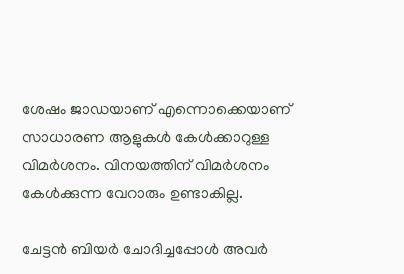ശേഷം ജാ‍ഡയാണ് എന്നൊക്കെയാണ് സാധാരണ ആളുകൾ കേൾക്കാറുള്ള വിമർശനം. വിനയത്തിന് വിമർശനം കേൾക്കുന്ന വേറാരും ഉണ്ടാകില്ല.

ചേ‌ട്ടൻ ബിയർ ചോദിച്ചപ്പോൾ അവർ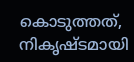കൊടുത്തത്, നികൃഷ്ടമായി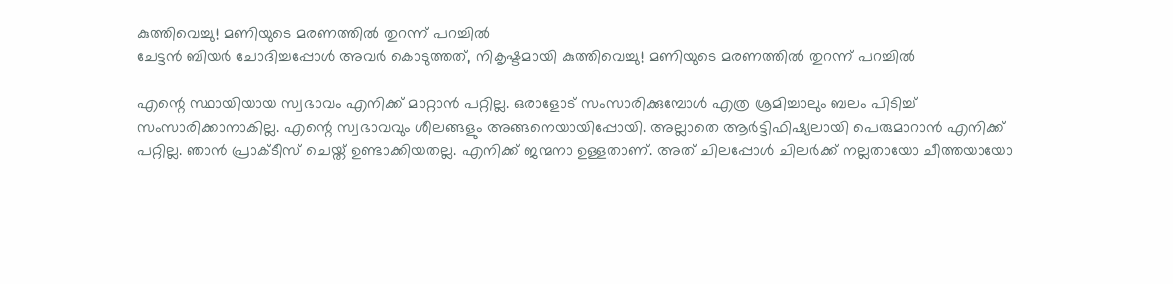കുത്തിവെച്ചു! മണിയുടെ മരണത്തിൽ തുറന്ന് പറച്ചിൽ
ചേ‌ട്ടൻ ബിയർ ചോദിച്ചപ്പോൾ അവർ കൊടുത്തത്, നികൃഷ്ടമായി കുത്തിവെച്ചു! മണിയുടെ മരണത്തിൽ തുറന്ന് പറച്ചിൽ

എന്റെ സ്ഥായിയായ സ്വഭാവം എനിക്ക് മാറ്റാൻ പറ്റില്ല. ഒരാളോട് സംസാരിക്കുമ്പോൾ എത്ര ശ്രമിച്ചാലും ബലം പിടിച്ച് സംസാരിക്കാനാകില്ല. എന്റെ സ്വഭാവവും ശീലങ്ങളും അങ്ങനെയായിപ്പോയി. അല്ലാതെ ആർട്ടിഫിഷ്യലായി പെരുമാറാൻ എനിക്ക് പറ്റില്ല. ഞാൻ പ്രാക്ടീസ് ചെയ്ത് ഉണ്ടാക്കിയതല്ല. എനിക്ക് ജന്മനാ ഉള്ളതാണ്. അത് ചിലപ്പോൾ ചിലർക്ക് നല്ലതായോ ചീത്തയായോ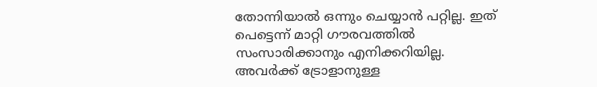തോന്നിയാൽ ഒന്നും ചെയ്യാൻ പറ്റില്ല. ഇത് പെട്ടെന്ന് മാറ്റി ഗൗരവത്തിൽ സംസാരിക്കാനും എനിക്കറിയില്ല. അവർക്ക് ട്രോളാനുള്ള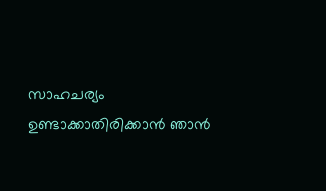സാഹചര്യം ഉണ്ടാക്കാതിരിക്കാൻ ഞാൻ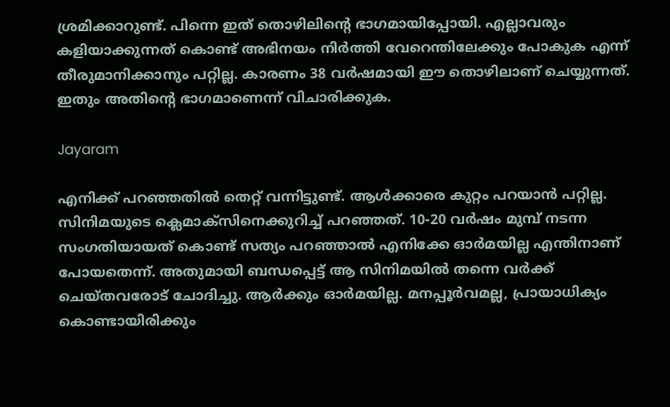ശ്രമിക്കാറുണ്ട്. പിന്നെ ഇത് തൊഴിലിന്റെ ഭാഗമായിപ്പോയി. എല്ലാവരും കളിയാക്കുന്നത് കൊണ്ട് അഭിനയം നിർത്തി വേറെന്തിലേക്കും പോകുക എന്ന് തീരുമാനിക്കാനും പറ്റില്ല. കാരണം 38 വർഷമായി ഈ തൊഴിലാണ് ചെയ്യുന്നത്. ഇതും അതിന്റെ ഭാഗമാണെന്ന് വിചാരിക്കുക.

Jayaram

എനിക്ക് പറഞ്ഞതിൽ തെറ്റ് വന്നിട്ടുണ്ട്. ആൾക്കാരെ കുറ്റം പറയാൻ പറ്റില്ല. സിനിമയുടെ ക്ലെമാക്സിനെക്കുറിച്ച് പറഞ്ഞത്. 10-20 വർഷം മുമ്പ് നടന്ന സംഗതിയായത് കൊണ്ട് സത്യം പറഞ്ഞാൽ എനിക്കേ ഓർമയില്ല എന്തിനാണ് പോയതെന്ന്. അതുമായി ബന്ധപ്പെട്ട് ആ സിനിമയിൽ തന്നെ വർക്ക് ചെയ്തവരോട് ചോദിച്ചു. ആർക്കും ഓർമയില്ല. മനപ്പൂർവമല്ല, പ്രായാധിക്യം കൊണ്ടായിരിക്കും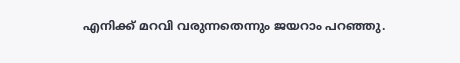എനിക്ക് മറവി വരുന്നതെന്നും ജയറാം പറഞ്ഞു.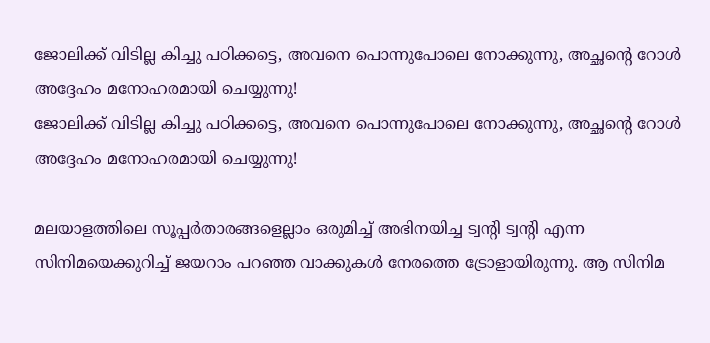ജോലിക്ക് വിടില്ല കിച്ചു പഠിക്കട്ടെ, അവനെ പൊന്നുപോലെ നോക്കുന്നു, അച്ഛന്റെ റോൾ അദ്ദേഹം മനോഹരമായി ചെയ്യുന്നു!
ജോലിക്ക് വിടില്ല കിച്ചു പഠിക്കട്ടെ, അവനെ പൊന്നുപോലെ നോക്കുന്നു, അച്ഛന്റെ റോൾ അദ്ദേഹം മനോഹരമായി ചെയ്യുന്നു!

മലയാളത്തിലെ സൂപ്പർതാരങ്ങളെല്ലാം ഒരുമിച്ച് അഭിനയിച്ച ട്വന്റി ട്വന്റി എന്ന സിനിമയെക്കുറിച്ച് ജയറാം പറഞ്ഞ വാക്കുകൾ നേരത്തെ ട്രോളായിരുന്നു. ആ സിനിമ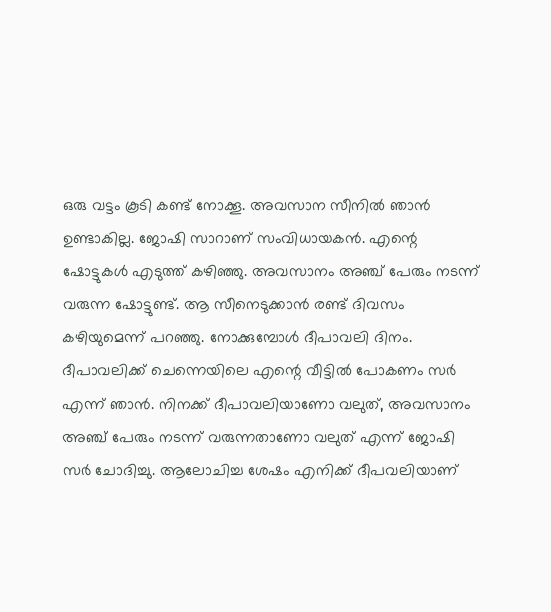ഒരു വട്ടം കൂടി കണ്ട് നോക്കൂ. അവസാന സീനിൽ ഞാൻ ഉണ്ടാകില്ല. ജോഷി സാറാണ് സംവിധായകൻ. എന്റെ ഷോട്ടുകൾ എടുത്ത് കഴിഞ്ഞു. അവസാനം അഞ്ച് പേരും നടന്ന് വരുന്ന ഷോട്ടുണ്ട്. ആ സീനെടുക്കാൻ രണ്ട് ദിവസം കഴിയുമെന്ന് പറഞ്ഞു. നോക്കുമ്പോൾ ദീപാവലി ദിനം. ദീപാവലിക്ക് ചെന്നെയിലെ എന്റെ വീട്ടിൽ പോകണം സർ എന്ന് ഞാൻ. നിനക്ക് ദീപാവലിയാണോ വലുത്, അവസാനം അഞ്ച് പേരും നടന്ന് വരുന്നതാണോ വലുത് എന്ന് ജോഷി സർ ചോദിച്ചു. ആലോചിച്ച ശേഷം എനിക്ക് ദീപവലിയാണ്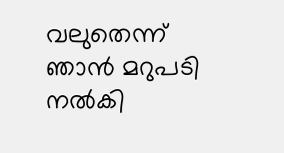വലുതെന്ന് ഞാൻ മറുപടി നൽകി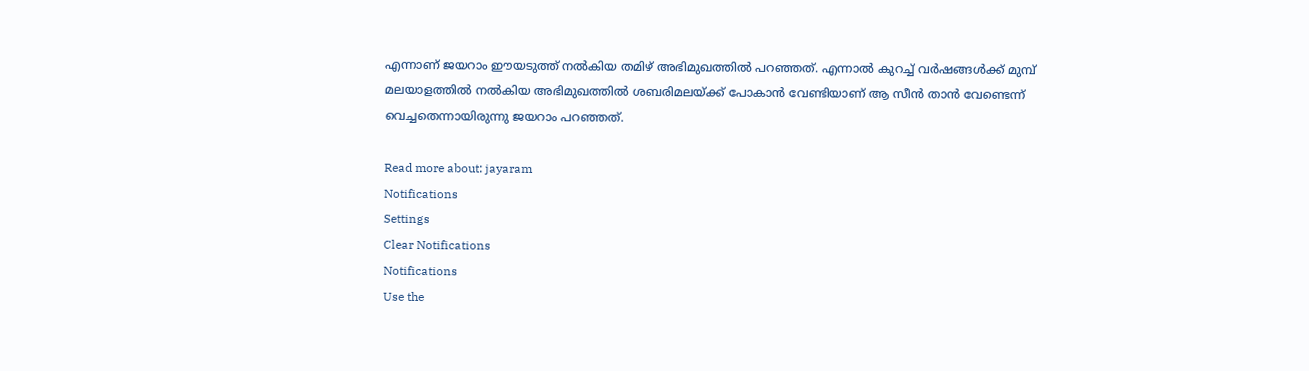എന്നാണ് ജയറാം ഈയടുത്ത് നൽകിയ തമിഴ് അഭിമുഖത്തിൽ പറഞ്ഞത്. എന്നാൽ കുറച്ച് വർഷങ്ങൾക്ക് മുമ്പ് മലയാളത്തിൽ നൽകിയ അഭിമുഖത്തിൽ ശബരിമലയ്ക്ക് പോകാൻ വേണ്ടിയാണ് ആ സീൻ താൻ വേണ്ടെന്ന് വെച്ചതെന്നായിരുന്നു ജയറാം പറഞ്ഞത്.

Read more about: jayaram
Notifications
Settings
Clear Notifications
Notifications
Use the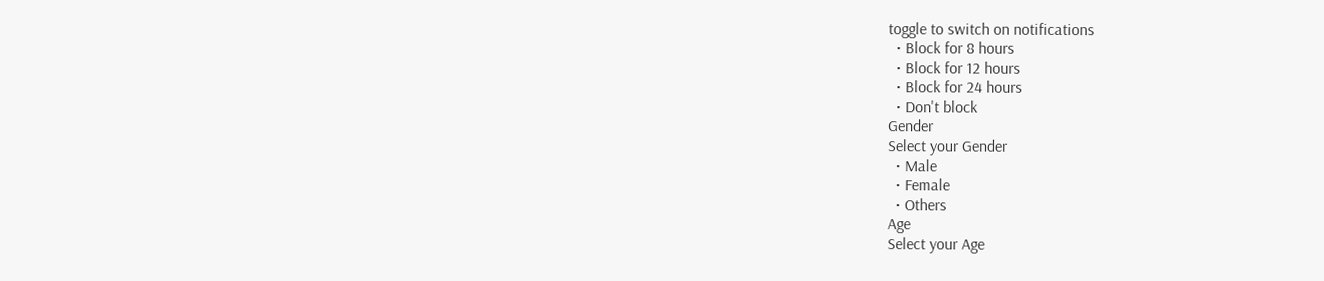toggle to switch on notifications
  • Block for 8 hours
  • Block for 12 hours
  • Block for 24 hours
  • Don't block
Gender
Select your Gender
  • Male
  • Female
  • Others
Age
Select your Age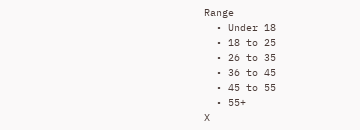Range
  • Under 18
  • 18 to 25
  • 26 to 35
  • 36 to 45
  • 45 to 55
  • 55+
X